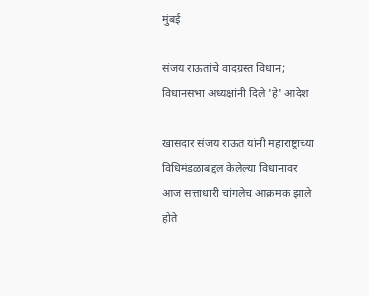मुंबई

संजय राऊतांचे वादग्रस्त विधान; विधानसभा अध्यक्षांनी दिले 'हे' आदेश

खासदार संजय राऊत यांनी महाराष्ट्राच्या विधिमंडळाबद्दल केलेल्या विधानावर आज सत्ताधारी चांगलेच आक्रमक झाले होते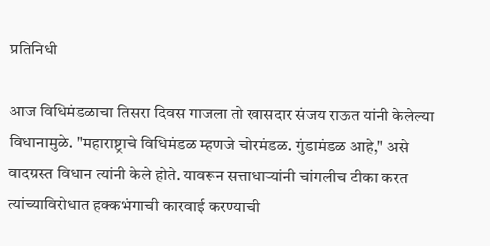प्रतिनिधी

आज विधिमंडळाचा तिसरा दिवस गाजला तो खासदार संजय राऊत यांनी केलेल्या विधानामुळे. "महाराष्ट्राचे विधिमंडळ म्हणजे चोरमंडळ. गुंडामंडळ आहे," असे वादग्रस्त विधान त्यांनी केले होते. यावरून सत्ताधाऱ्यांनी चांगलीच टीका करत त्यांच्याविरोधात हक्कभंगाची कारवाई करण्याची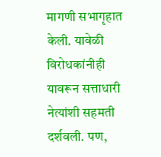मागणी सभागृहात केली. यावेळी विरोधकांनीही यावरून सत्ताधारी नेत्यांशी सहमती दर्शवली. पण,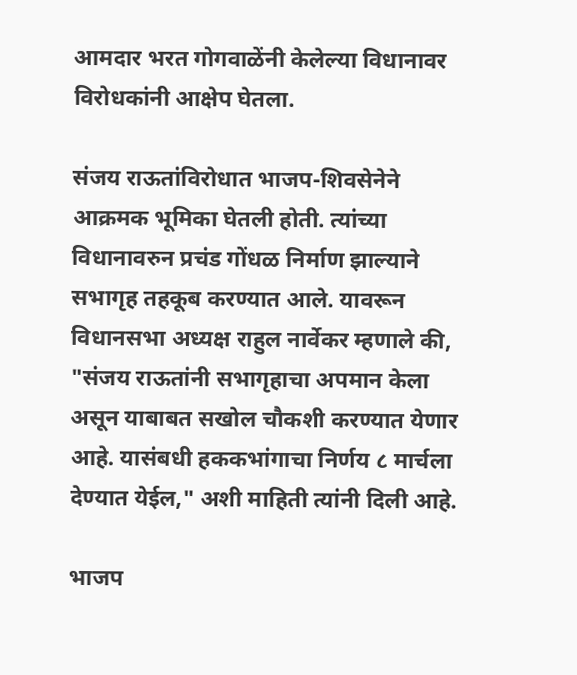आमदार भरत गोगवाळेंनी केलेल्या विधानावर विरोधकांनी आक्षेप घेतला.

संजय राऊतांविरोधात भाजप-शिवसेनेने आक्रमक भूमिका घेतली होती. त्यांच्या विधानावरुन प्रचंड गोंधळ निर्माण झाल्याने सभागृह तहकूब करण्यात आले. यावरून विधानसभा अध्यक्ष राहुल नार्वेकर म्हणाले की, "संजय राऊतांनी सभागृहाचा अपमान केला असून याबाबत सखोल चौकशी करण्यात येणार आहे. यासंबधी हककभांगाचा निर्णय ८ मार्चला देण्यात येईल," अशी माहिती त्यांनी दिली आहे.

भाजप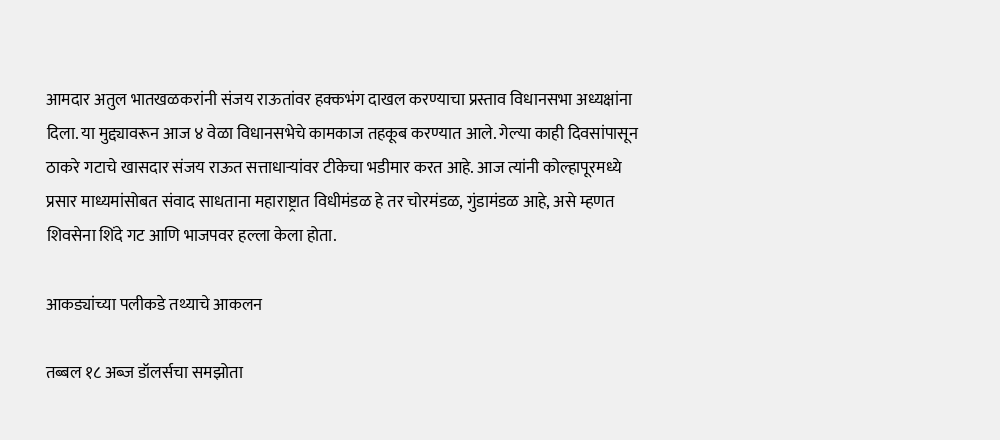आमदार अतुल भातखळकरांनी संजय राऊतांवर हक्कभंग दाखल करण्याचा प्रस्ताव विधानसभा अध्यक्षांना दिला. या मुद्द्यावरून आज ४ वेळा विधानसभेचे कामकाज तहकूब करण्यात आले. गेल्या काही दिवसांपासून ठाकरे गटाचे खासदार संजय राऊत सत्ताधाऱ्यांवर टीकेचा भडीमार करत आहे. आज त्यांनी कोल्हापूरमध्ये प्रसार माध्यमांसोबत संवाद साधताना महाराष्ट्रात विधीमंडळ हे तर चोरमंडळ, गुंडामंडळ आहे, असे म्हणत शिवसेना शिंदे गट आणि भाजपवर हल्ला केला होता.

आकड्यांच्या पलीकडे तथ्याचे आकलन

तब्बल १८ अब्ज डॉलर्सचा समझोता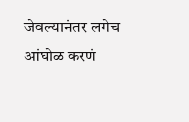जेवल्यानंतर लगेच आंघोळ करणं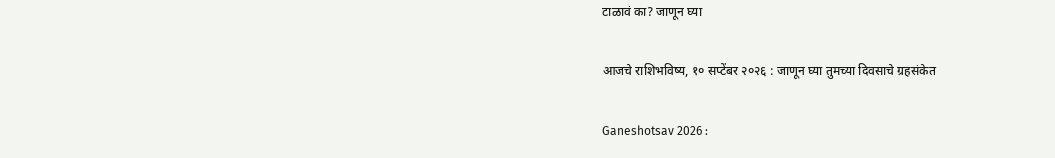टाळावं का? जाणून घ्या

आजचे राशिभविष्य, १० सप्टेंबर २०२६ : जाणून घ्या तुमच्या दिवसाचे ग्रहसंकेत

Ganeshotsav 2026 :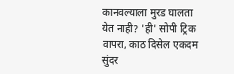कानवल्याला मुरड घालता येत नाही? 'ही' सोपी ट्रिक वापरा, काठ दिसेल एकदम सुंदर